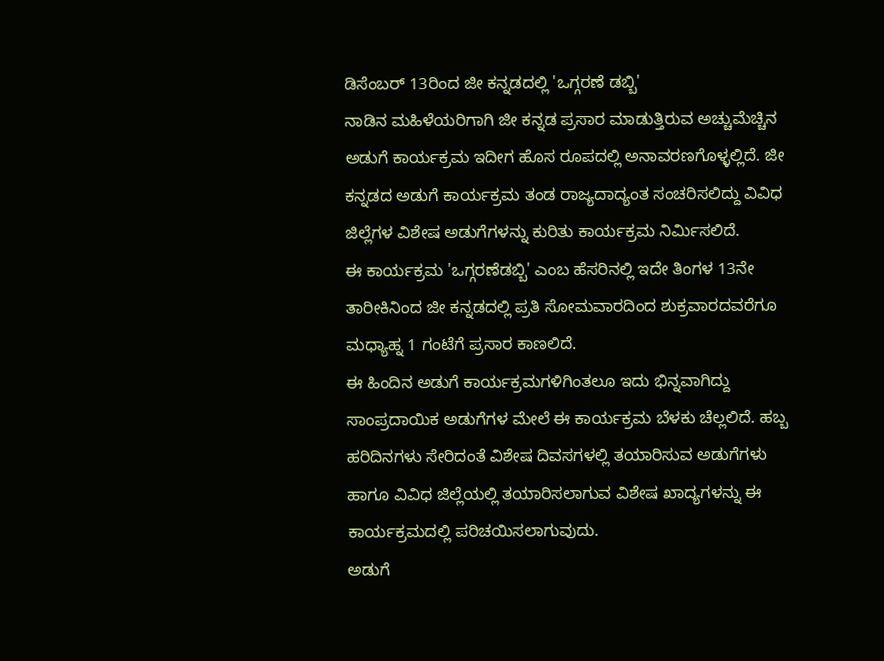ಡಿಸೆಂಬರ್ 13ರಿಂದ ಜೀ ಕನ್ನಡದಲ್ಲಿ 'ಒಗ್ಗರಣೆ ಡಬ್ಬಿ'
ನಾಡಿನ ಮಹಿಳೆಯರಿಗಾಗಿ ಜೀ ಕನ್ನಡ ಪ್ರಸಾರ ಮಾಡುತ್ತಿರುವ ಅಚ್ಚುಮೆಚ್ಚಿನ ಅಡುಗೆ ಕಾರ್ಯಕ್ರಮ ಇದೀಗ ಹೊಸ ರೂಪದಲ್ಲಿ ಅನಾವರಣಗೊಳ್ಳಲ್ಲಿದೆ. ಜೀ ಕನ್ನಡದ ಅಡುಗೆ ಕಾರ್ಯಕ್ರಮ ತಂಡ ರಾಜ್ಯದಾದ್ಯಂತ ಸಂಚರಿಸಲಿದ್ದು ವಿವಿಧ ಜಿಲ್ಲೆಗಳ ವಿಶೇಷ ಅಡುಗೆಗಳನ್ನು ಕುರಿತು ಕಾರ್ಯಕ್ರಮ ನಿರ್ಮಿಸಲಿದೆ.
ಈ ಕಾರ್ಯಕ್ರಮ 'ಒಗ್ಗರಣೆಡಬ್ಬಿ' ಎಂಬ ಹೆಸರಿನಲ್ಲಿ ಇದೇ ತಿಂಗಳ 13ನೇ ತಾರೀಕಿನಿಂದ ಜೀ ಕನ್ನಡದಲ್ಲಿ ಪ್ರತಿ ಸೋಮವಾರದಿಂದ ಶುಕ್ರವಾರದವರೆಗೂ ಮಧ್ಯಾಹ್ನ 1 ಗಂಟೆಗೆ ಪ್ರಸಾರ ಕಾಣಲಿದೆ.
ಈ ಹಿಂದಿನ ಅಡುಗೆ ಕಾರ್ಯಕ್ರಮಗಳಿಗಿಂತಲೂ ಇದು ಭಿನ್ನವಾಗಿದ್ದು ಸಾಂಪ್ರದಾಯಿಕ ಅಡುಗೆಗಳ ಮೇಲೆ ಈ ಕಾರ್ಯಕ್ರಮ ಬೆಳಕು ಚೆಲ್ಲಲಿದೆ. ಹಬ್ಬ ಹರಿದಿನಗಳು ಸೇರಿದಂತೆ ವಿಶೇಷ ದಿವಸಗಳಲ್ಲಿ ತಯಾರಿಸುವ ಅಡುಗೆಗಳು ಹಾಗೂ ವಿವಿಧ ಜಿಲ್ಲೆಯಲ್ಲಿ ತಯಾರಿಸಲಾಗುವ ವಿಶೇಷ ಖಾದ್ಯಗಳನ್ನು ಈ ಕಾರ್ಯಕ್ರಮದಲ್ಲಿ ಪರಿಚಯಿಸಲಾಗುವುದು.
ಅಡುಗೆ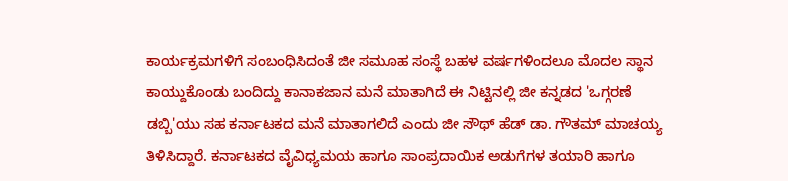ಕಾರ್ಯಕ್ರಮಗಳಿಗೆ ಸಂಬಂಧಿಸಿದಂತೆ ಜೀ ಸಮೂಹ ಸಂಸ್ಥೆ ಬಹಳ ವರ್ಷಗಳಿಂದಲೂ ಮೊದಲ ಸ್ಥಾನ ಕಾಯ್ದುಕೊಂಡು ಬಂದಿದ್ದು ಕಾನಾಕಜಾನ ಮನೆ ಮಾತಾಗಿದೆ ಈ ನಿಟ್ಟಿನಲ್ಲಿ ಜೀ ಕನ್ನಡದ 'ಒಗ್ಗರಣೆ ಡಬ್ಬಿ'ಯು ಸಹ ಕರ್ನಾಟಕದ ಮನೆ ಮಾತಾಗಲಿದೆ ಎಂದು ಜೀ ಸೌಥ್ ಹೆಡ್ ಡಾ. ಗೌತಮ್ ಮಾಚಯ್ಯ ತಿಳಿಸಿದ್ದಾರೆ. ಕರ್ನಾಟಕದ ವೈವಿಧ್ಯಮಯ ಹಾಗೂ ಸಾಂಪ್ರದಾಯಿಕ ಅಡುಗೆಗಳ ತಯಾರಿ ಹಾಗೂ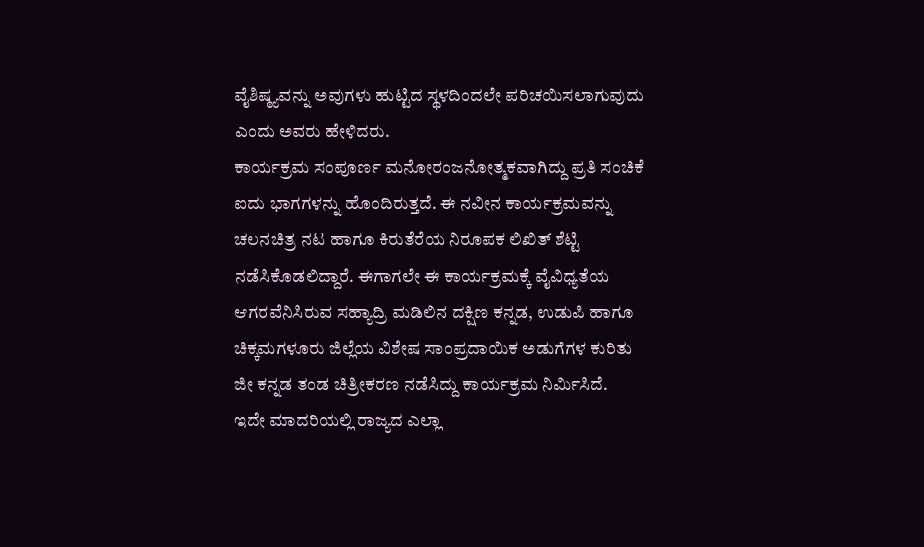ವೈಶಿಷ್ಠ್ಯವನ್ನು ಅವುಗಳು ಹುಟ್ಟಿದ ಸ್ಥಳದಿಂದಲೇ ಪರಿಚಯಿಸಲಾಗುವುದು ಎಂದು ಅವರು ಹೇಳಿದರು.
ಕಾರ್ಯಕ್ರಮ ಸಂಪೂರ್ಣ ಮನೋರಂಜನೋತ್ಮಕವಾಗಿದ್ದು ಪ್ರತಿ ಸಂಚಿಕೆ ಐದು ಭಾಗಗಳನ್ನು ಹೊಂದಿರುತ್ತದೆ. ಈ ನವೀನ ಕಾರ್ಯಕ್ರಮವನ್ನು ಚಲನಚಿತ್ರ ನಟ ಹಾಗೂ ಕಿರುತೆರೆಯ ನಿರೂಪಕ ಲಿಖಿತ್ ಶೆಟ್ಟಿ ನಡೆಸಿಕೊಡಲಿದ್ದಾರೆ. ಈಗಾಗಲೇ ಈ ಕಾರ್ಯಕ್ರಮಕ್ಕೆ ವೈವಿಧ್ಯತೆಯ ಆಗರವೆನಿಸಿರುವ ಸಹ್ಯಾದ್ರಿ ಮಡಿಲಿನ ದಕ್ಷಿಣ ಕನ್ನಡ, ಉಡುಪಿ ಹಾಗೂ ಚಿಕ್ಕಮಗಳೂರು ಜಿಲ್ಲೆಯ ವಿಶೇಷ ಸಾಂಪ್ರದಾಯಿಕ ಅಡುಗೆಗಳ ಕುರಿತು ಜೀ ಕನ್ನಡ ತಂಡ ಚಿತ್ರೀಕರಣ ನಡೆಸಿದ್ದು ಕಾರ್ಯಕ್ರಮ ನಿರ್ಮಿಸಿದೆ.
ಇದೇ ಮಾದರಿಯಲ್ಲಿ ರಾಜ್ಯದ ಎಲ್ಲಾ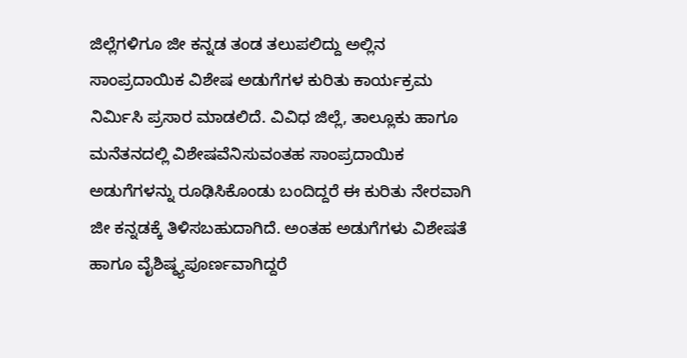ಜಿಲ್ಲೆಗಳಿಗೂ ಜೀ ಕನ್ನಡ ತಂಡ ತಲುಪಲಿದ್ದು ಅಲ್ಲಿನ ಸಾಂಪ್ರದಾಯಿಕ ವಿಶೇಷ ಅಡುಗೆಗಳ ಕುರಿತು ಕಾರ್ಯಕ್ರಮ ನಿರ್ಮಿಸಿ ಪ್ರಸಾರ ಮಾಡಲಿದೆ. ವಿವಿಧ ಜಿಲ್ಲೆ, ತಾಲ್ಲೂಕು ಹಾಗೂ ಮನೆತನದಲ್ಲಿ ವಿಶೇಷವೆನಿಸುವಂತಹ ಸಾಂಪ್ರದಾಯಿಕ ಅಡುಗೆಗಳನ್ನು ರೂಢಿಸಿಕೊಂಡು ಬಂದಿದ್ದರೆ ಈ ಕುರಿತು ನೇರವಾಗಿ ಜೀ ಕನ್ನಡಕ್ಕೆ ತಿಳಿಸಬಹುದಾಗಿದೆ. ಅಂತಹ ಅಡುಗೆಗಳು ವಿಶೇಷತೆ ಹಾಗೂ ವೈಶಿಷ್ಠ್ಯಪೂರ್ಣವಾಗಿದ್ದರೆ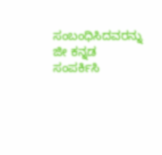ಸಂಬಂಧಿಸಿದವರನ್ನು ಜೀ ಕನ್ನಡ ಸಂಪರ್ಕಿಸಿ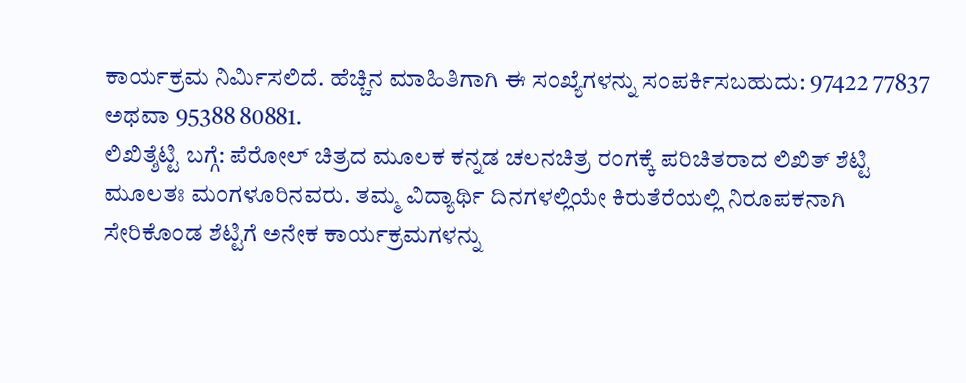ಕಾರ್ಯಕ್ರಮ ನಿರ್ಮಿಸಲಿದೆ. ಹೆಚ್ಚಿನ ಮಾಹಿತಿಗಾಗಿ ಈ ಸಂಖ್ಯೆಗಳನ್ನು ಸಂಪರ್ಕಿಸಬಹುದು: 97422 77837 ಅಥವಾ 95388 80881.
ಲಿಖಿತ್ಶೆಟ್ಟಿ ಬಗ್ಗೆ: ಪೆರೋಲ್ ಚಿತ್ರದ ಮೂಲಕ ಕನ್ನಡ ಚಲನಚಿತ್ರ ರಂಗಕ್ಕೆ ಪರಿಚಿತರಾದ ಲಿಖಿತ್ ಶೆಟ್ಟಿ ಮೂಲತಃ ಮಂಗಳೂರಿನವರು. ತಮ್ಮ ವಿದ್ಯಾರ್ಥಿ ದಿನಗಳಲ್ಲಿಯೇ ಕಿರುತೆರೆಯಲ್ಲಿ ನಿರೂಪಕನಾಗಿ ಸೇರಿಕೊಂಡ ಶೆಟ್ಟಿಗೆ ಅನೇಕ ಕಾರ್ಯಕ್ರಮಗಳನ್ನು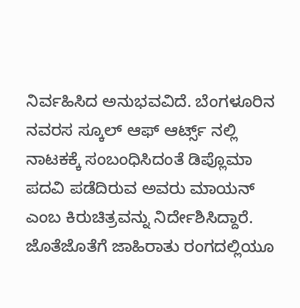ನಿರ್ವಹಿಸಿದ ಅನುಭವವಿದೆ. ಬೆಂಗಳೂರಿನ ನವರಸ ಸ್ಕೂಲ್ ಆಫ್ ಆರ್ಟ್ಸ್ ನಲ್ಲಿ ನಾಟಕಕ್ಕೆ ಸಂಬಂಧಿಸಿದಂತೆ ಡಿಪ್ಲೊಮಾ ಪದವಿ ಪಡೆದಿರುವ ಅವರು ಮಾಯನ್ ಎಂಬ ಕಿರುಚಿತ್ರವನ್ನು ನಿರ್ದೇಶಿಸಿದ್ದಾರೆ. ಜೊತೆಜೊತೆಗೆ ಜಾಹಿರಾತು ರಂಗದಲ್ಲಿಯೂ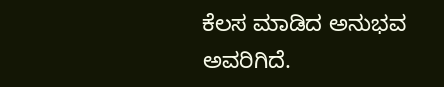ಕೆಲಸ ಮಾಡಿದ ಅನುಭವ ಅವರಿಗಿದೆ.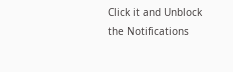Click it and Unblock the Notifications